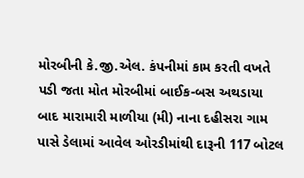મોરબીની કે.જી.એલ. કંપનીમાં કામ કરતી વખતે પડી જતા મોત મોરબીમાં બાઈક-બસ અથડાયા બાદ મારામારી માળીયા (મી) નાના દહીસરા ગામ પાસે ડેલામાં આવેલ ઓરડીમાંથી દારૂની 117 બોટલ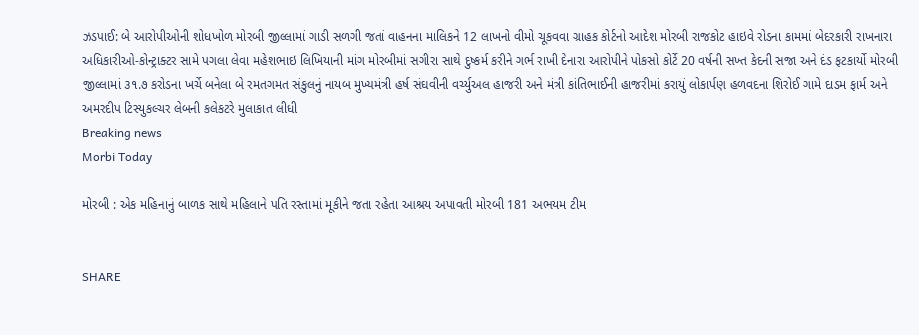ઝડપાઈ: બે આરોપીઓની શોધખોળ મોરબી જીલ્લામાં ગાડી સળગી જતાં વાહનના માલિકને 12 લાખનો વીમો ચૂકવવા ગ્રાહક કોર્ટનો આદેશ મોરબી રાજકોટ હાઇવે રોડના કામમાં બેદરકારી રાખનારા અધિકારીઓ-કોન્ટ્રાક્ટર સામે પગલા લેવા મહેશભાઇ લિખિયાની માંગ મોરબીમાં સગીરા સાથે દુષ્કર્મ કરીને ગર્ભ રાખી દેનારા આરોપીને પોકસો કોર્ટે 20 વર્ષની સખ્ત કેદની સજા અને દંડ ફટકાર્યો મોરબી જીલ્લામાં ૩૧.૭ કરોડના ખર્ચે બનેલા બે રમતગમત સંકુલનું નાયબ મુખ્યમંત્રી હર્ષ સંઘવીની વર્ચ્યુઅલ હાજરી અને મંત્રી કાંતિભાઈની હાજરીમાં કરાયું લોકાર્પણ હળવદના શિરોઈ ગામે દાડમ ફાર્મ અને અમરદીપ ટિસ્યુકલ્ચર લેબની કલેકટરે મુલાકાત લીધી
Breaking news
Morbi Today

મોરબી : એક મહિનાનું બાળક સાથે મહિલાને પતિ રસ્તામાં મૂકીને જતા રહેતા આશ્રય અપાવતી મોરબી 181 અભયમ ટીમ


SHARE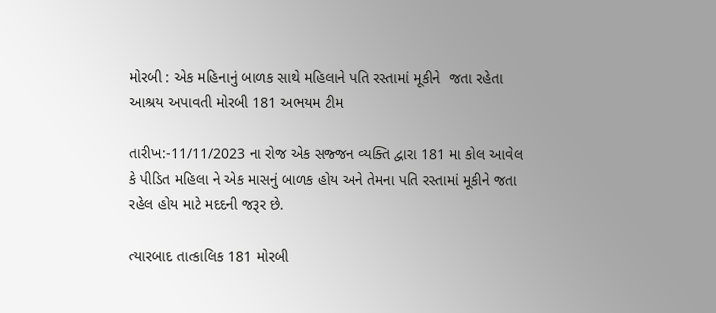મોરબી : એક મહિનાનું બાળક સાથે મહિલાને પતિ રસ્તામાં મૂકીને  જતા રહેતા આશ્રય અપાવતી મોરબી 181 અભયમ ટીમ

તારીખ:-11/11/2023 ના રોજ એક સજ્જન વ્યક્તિ દ્વારા 181 મા કોલ આવેલ કે પીડિત મહિલા ને એક માસનું બાળક હોય અને તેમના પતિ રસ્તામાં મૂકીને જતા રહેલ હોય માટે મદદની જરૂર છે.

ત્યારબાદ તાત્કાલિક 181 મોરબી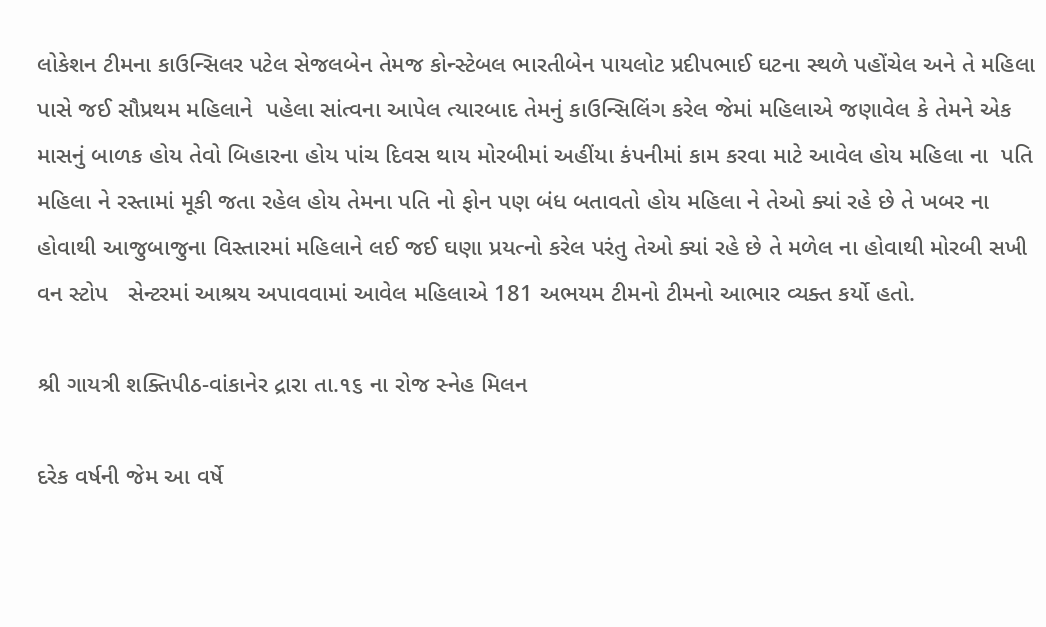લોકેશન ટીમના કાઉન્સિલર પટેલ સેજલબેન તેમજ કોન્સ્ટેબલ ભારતીબેન પાયલોટ પ્રદીપભાઈ ઘટના સ્થળે પહોંચેલ અને તે મહિલા પાસે જઈ સૌપ્રથમ મહિલાને  પહેલા સાંત્વના આપેલ ત્યારબાદ તેમનું કાઉન્સિલિંગ કરેલ જેમાં મહિલાએ જણાવેલ કે તેમને એક માસનું બાળક હોય તેવો બિહારના હોય પાંચ દિવસ થાય મોરબીમાં અહીંયા કંપનીમાં કામ કરવા માટે આવેલ હોય મહિલા ના  પતિ મહિલા ને રસ્તામાં મૂકી જતા રહેલ હોય તેમના પતિ નો ફોન પણ બંધ બતાવતો હોય મહિલા ને તેઓ ક્યાં રહે છે તે ખબર ના હોવાથી આજુબાજુના વિસ્તારમાં મહિલાને લઈ જઈ ઘણા પ્રયત્નો કરેલ પરંતુ તેઓ ક્યાં રહે છે તે મળેલ ના હોવાથી મોરબી સખી વન સ્ટોપ   સેન્ટરમાં આશ્રય અપાવવામાં આવેલ મહિલાએ 181 અભયમ ટીમનો ટીમનો આભાર વ્યક્ત કર્યો હતો.

શ્રી ગાયત્રી શક્તિપીઠ-વાંકાનેર દ્રારા તા.૧૬ ના રોજ સ્નેહ મિલન

દરેક વર્ષની જેમ આ વર્ષે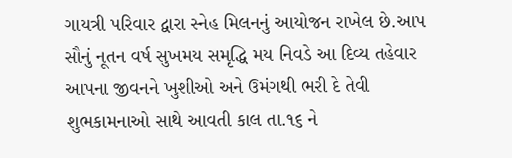ગાયત્રી પરિવાર દ્વારા સ્નેહ મિલનનું આયોજન રાખેલ છે.આપ સૌનું નૂતન વર્ષ સુખમય સમૃદ્ધિ મય નિવડે આ દિવ્ય તહેવાર આપના જીવનને ખુશીઓ અને ઉમંગથી ભરી દે તેવી શુભકામનાઓ સાથે આવતી કાલ તા.૧૬ ને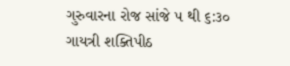ગુરુવારના રોજ સાંજે ૫ થી ૬:૩૦ ગાયત્રી શક્તિપીઠ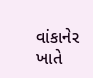વાંકાનેર ખાતે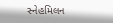સ્નેહમિલન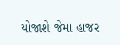યોજાશે જેમા હાજર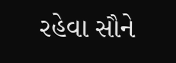રહેવા સૌને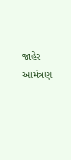જાહેર આમંત્રણ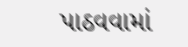પાઠવવામાં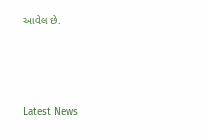આવેલ છે.






Latest News